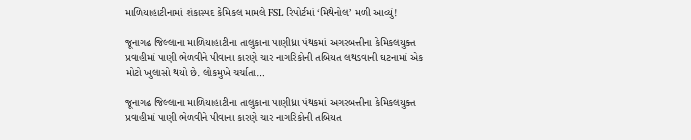માળિયાહાટીનામાં શંકાસ્પદ કેમિકલ મામલે FSL રિપોર્ટમાં ‘મિથેનોલ’ મળી આવ્યું!

જૂનાગઢ જિલ્લાના માળિયાહાટીના તાલુકાના પાણીધ્રા પંથકમાં અગરબત્તીના કેમિકલયુક્ત પ્રવાહીમાં પાણી ભેળવીને પીવાના કારણે ચાર નાગરિકોની તબિયત લથડવાની ઘટનામાં એક મોટો ખુલાસો થયો છે. લોકમુખે ચર્ચાતા…

જૂનાગઢ જિલ્લાના માળિયાહાટીના તાલુકાના પાણીધ્રા પંથકમાં અગરબત્તીના કેમિકલયુક્ત પ્રવાહીમાં પાણી ભેળવીને પીવાના કારણે ચાર નાગરિકોની તબિયત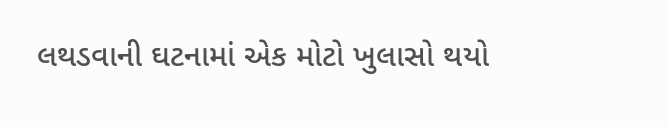લથડવાની ઘટનામાં એક મોટો ખુલાસો થયો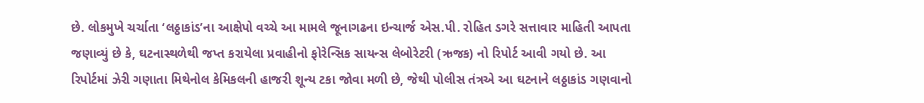છે. લોકમુખે ચર્ચાતા ‘લઠ્ઠાકાંડ’ના આક્ષેપો વચ્ચે આ મામલે જૂનાગઢના ઇન્ચાર્જ એસ.પી. રોહિત ડગરે સત્તાવાર માહિતી આપતા જણાવ્યું છે કે, ઘટનાસ્થળેથી જપ્ત કરાયેલા પ્રવાહીનો ફોરેન્સિક સાયન્સ લેબોરેટરી (ઋજક) નો રિપોર્ટ આવી ગયો છે. આ રિપોર્ટમાં ઝેરી ગણાતા મિથેનોલ કેમિકલની હાજરી શૂન્ય ટકા જોવા મળી છે, જેથી પોલીસ તંત્રએ આ ઘટનાને લઠ્ઠાકાંડ ગણવાનો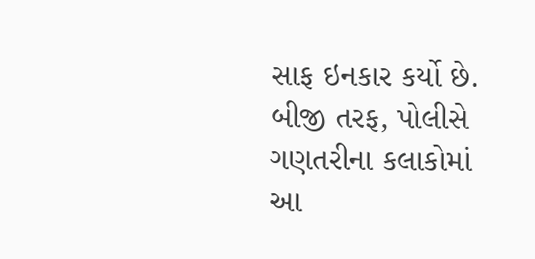સાફ ઇનકાર કર્યો છે. બીજી તરફ, પોલીસે ગણતરીના કલાકોમાં આ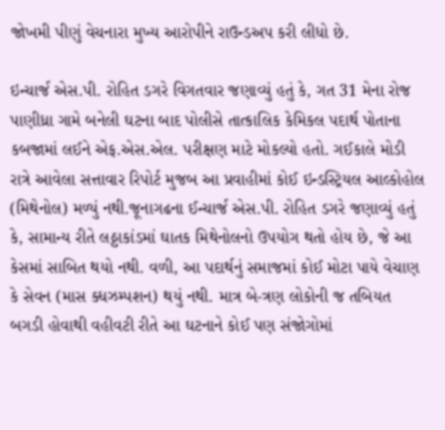જોખમી પીણું વેચનારા મુખ્ય આરોપીને રાઉન્ડઅપ કરી લીધો છે.

ઇન્ચાર્જ એસ.પી. રોહિત ડગરે વિગતવાર જણાવ્યું હતું કે, ગત 31 મેના રોજ પાણીધ્રા ગામે બનેલી ઘટના બાદ પોલીસે તાત્કાલિક કેમિકલ પદાર્થ પોતાના કબજામાં લઈને એફ.એસ.એલ. પરીક્ષણ માટે મોકલ્યો હતો. ગઈકાલે મોડી રાત્રે આવેલા સત્તાવાર રિપોર્ટ મુજબ આ પ્રવાહીમાં કોઈ ઇન્ડસ્ટ્રિયલ આલ્કોહોલ (મિથેનોલ) મળ્યું નથી.જૂનાગઢના ઈન્ચાર્જ એસ.પી. રોહિત ડગરે જણાવ્યું હતું કે, સામાન્ય રીતે લઠ્ઠાકાંડમાં ઘાતક મિથેનોલનો ઉપયોગ થતો હોય છે, જે આ કેસમાં સાબિત થયો નથી. વળી, આ પદાર્થનું સમાજમાં કોઈ મોટા પાયે વેચાણ કે સેવન (માસ ક્ધઝમ્પશન) થયું નથી. માત્ર બે-ત્રણ લોકોની જ તબિયત બગડી હોવાથી વહીવટી રીતે આ ઘટનાને કોઈ પણ સંજોગોમાં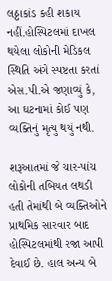લઠ્ઠાકાંડ કહી શકાય નહીં.હોસ્પિટલમાં દાખલ થયેલા લોકોની મેડિકલ સ્થિતિ અંગે સ્પષ્ટતા કરતાં એસ.પી.એ જણાવ્યું કે, આ ઘટનામાં કોઈ પણ વ્યક્તિનું મૃત્યુ થયું નથી.

શરૂઆતમાં જે ચાર-પાંચ લોકોની તબિયત લથડી હતી તેમાંથી બે વ્યક્તિઓને પ્રાથમિક સારવાર બાદ હોસ્પિટલમાંથી રજા આપી દેવાઈ છે. હાલ અન્ય બે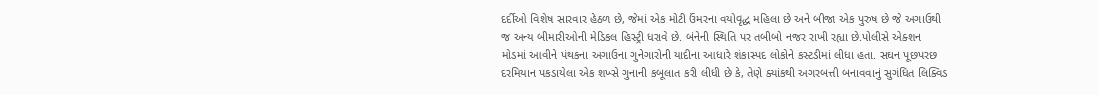દર્દીઓ વિશેષ સારવાર હેઠળ છે, જેમાં એક મોટી ઉંમરના વયોવૃદ્ધ મહિલા છે અને બીજા એક પુરુષ છે જે અગાઉથી જ અન્ય બીમારીઓની મેડિકલ હિસ્ટ્રી ધરાવે છે. બંનેની સ્થિતિ પર તબીબો નજર રાખી રહ્યા છે.પોલીસે એક્શન મોડમાં આવીને પંથકના અગાઉના ગુનેગારોની યાદીના આધારે શંકાસ્પદ લોકોને કસ્ટડીમાં લીધા હતા. સઘન પૂછપરછ દરમિયાન પકડાયેલા એક શખ્સે ગુનાની કબૂલાત કરી લીધી છે કે, તેણે ક્યાંકથી અગરબત્તી બનાવવાનું સુગંધિત લિક્વિડ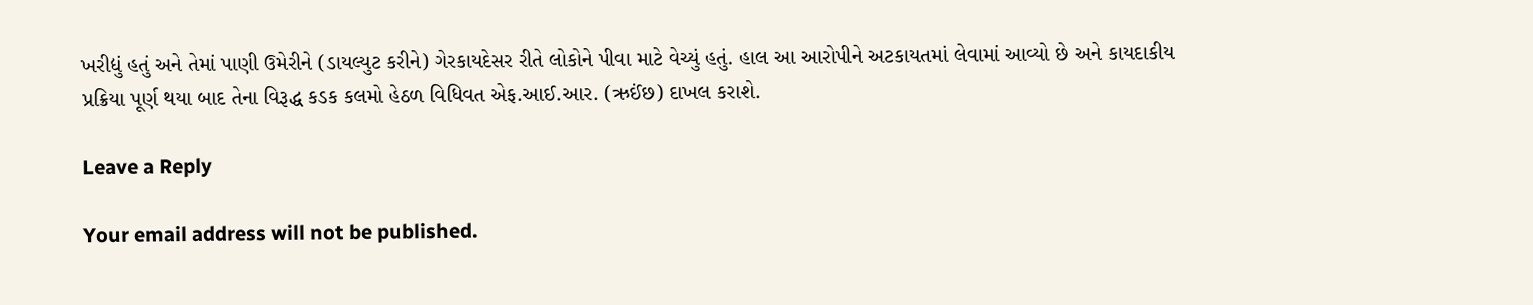ખરીદ્યું હતું અને તેમાં પાણી ઉમેરીને (ડાયલ્યુટ કરીને) ગેરકાયદેસર રીતે લોકોને પીવા માટે વેચ્યું હતું. હાલ આ આરોપીને અટકાયતમાં લેવામાં આવ્યો છે અને કાયદાકીય પ્રક્રિયા પૂર્ણ થયા બાદ તેના વિરૂદ્ધ કડક કલમો હેઠળ વિધિવત એફ.આઈ.આર. (ઋઈંછ) દાખલ કરાશે.

Leave a Reply

Your email address will not be published.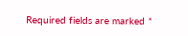Required fields are marked *